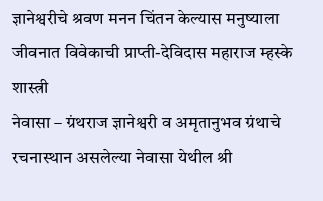ज्ञानेश्वरीचे श्रवण मनन चिंतन केल्यास मनुष्याला जीवनात विवेकाची प्राप्ती-देविदास महाराज म्हस्के शास्त्री
नेवासा – ग्रंथराज ज्ञानेश्वरी व अमृतानुभव ग्रंथाचे रचनास्थान असलेल्या नेवासा येथील श्री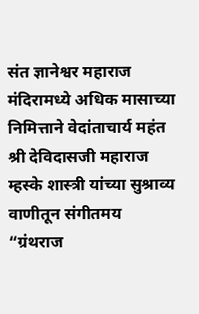संत ज्ञानेश्वर महाराज मंदिरामध्ये अधिक मासाच्या निमित्ताने वेदांताचार्य महंत श्री देविदासजी महाराज म्हस्के शास्त्री यांच्या सुश्राव्य वाणीतून संगीतमय “ग्रंथराज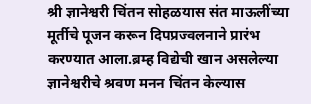श्री ज्ञानेश्वरी चिंतन सोहळयास संत माऊलींच्या मूर्तीचे पूजन करून दिपप्रज्वलनाने प्रारंभ करण्यात आला.ब्रम्ह विद्येची खान असलेल्या ज्ञानेश्वरीचे श्रवण मनन चिंतन केल्यास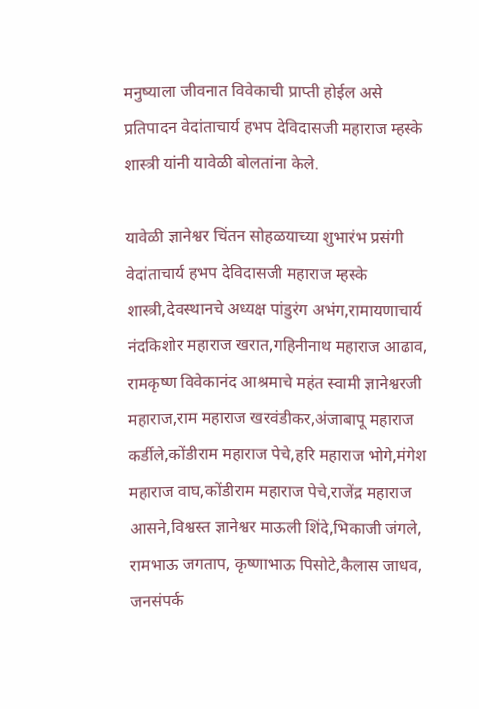मनुष्याला जीवनात विवेकाची प्राप्ती होईल असे प्रतिपादन वेदांताचार्य हभप देविदासजी महाराज म्हस्के शास्त्री यांनी यावेळी बोलतांना केले.

यावेळी ज्ञानेश्वर चिंतन सोहळयाच्या शुभारंभ प्रसंगी वेदांताचार्य हभप देविदासजी महाराज म्हस्के शास्त्री,देवस्थानचे अध्यक्ष पांडुरंग अभंग,रामायणाचार्य नंदकिशोर महाराज खरात,गहिनीनाथ महाराज आढाव,
रामकृष्ण विवेकानंद आश्रमाचे महंत स्वामी ज्ञानेश्वरजी महाराज,राम महाराज खरवंडीकर,अंजाबापू महाराज कर्डीले,कोंडीराम महाराज पेचे,हरि महाराज भोगे,मंगेश महाराज वाघ,कोंडीराम महाराज पेचे,राजेंद्र महाराज आसने,विश्वस्त ज्ञानेश्वर माऊली शिंदे,भिकाजी जंगले, रामभाऊ जगताप, कृष्णाभाऊ पिसोटे,कैलास जाधव, जनसंपर्क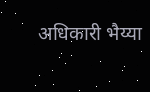अधिकारी भैय्या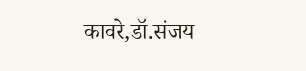कावरे,डॉ.संजय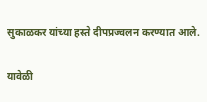सुकाळकर यांच्या हस्ते दीपप्रज्वलन करण्यात आले.

यावेळी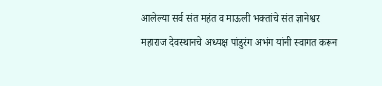आलेल्या सर्व संत महंत व माऊली भक्तांचे संत ज्ञानेश्वर महाराज देवस्थानचे अध्यक्ष पांडुरंग अभंग यांनी स्वागत करून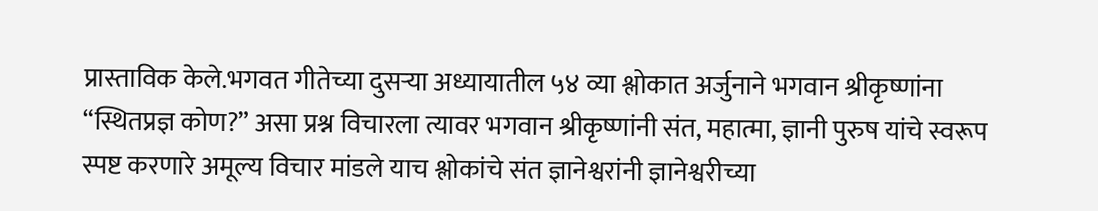प्रास्ताविक केले.भगवत गीतेच्या दुसऱ्या अध्यायातील ५४ व्या श्लोकात अर्जुनाने भगवान श्रीकृष्णांना “स्थितप्रज्ञ कोण?” असा प्रश्न विचारला त्यावर भगवान श्रीकृष्णांनी संत, महात्मा, ज्ञानी पुरुष यांचे स्वरूप स्पष्ट करणारे अमूल्य विचार मांडले याच श्लोकांचे संत ज्ञानेश्वरांनी ज्ञानेश्वरीच्या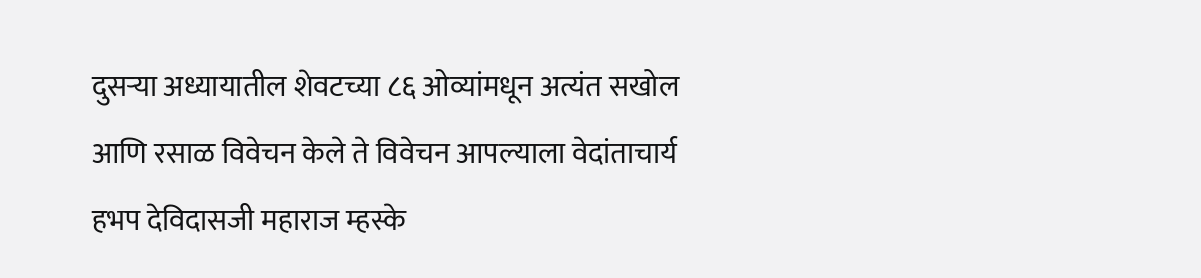दुसऱ्या अध्यायातील शेवटच्या ८६ ओव्यांमधून अत्यंत सखोल आणि रसाळ विवेचन केले ते विवेचन आपल्याला वेदांताचार्य हभप देविदासजी महाराज म्हस्के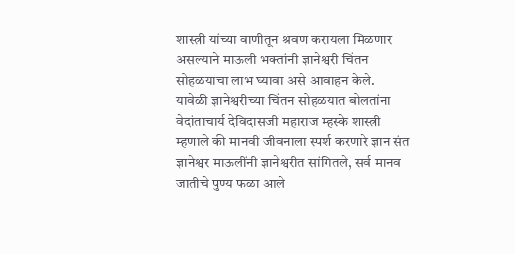शास्त्री यांच्या वाणीतून श्रवण करायला मिळणार असल्याने माऊली भक्तांनी ज्ञानेश्वरी चिंतन सोहळयाचा लाभ घ्यावा असे आवाहन केले.
यावेळी ज्ञानेश्वरीच्या चिंतन सोहळयात बोलतांना वेदांताचार्य देविदासजी महाराज म्हस्के शास्त्री म्हणाले की मानवी जीवनाला स्पर्श करणारे ज्ञान संत ज्ञानेश्वर माऊलींनी ज्ञानेश्वरीत सांगितले, सर्व मानव जातीचे पुण्य फळा आले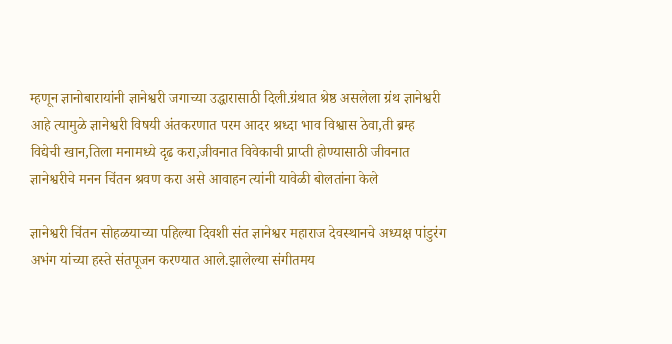म्हणून ज्ञानोबारायांनी ज्ञानेश्वरी जगाच्या उद्धारासाठी दिली.ग्रंथात श्रेष्ठ असलेला ग्रंथ ज्ञानेश्वरी आहे त्यामुळे ज्ञानेश्वरी विषयी अंतकरणात परम आदर श्रध्दा भाव विश्वास ठेवा,ती ब्रम्ह विद्येची खान,तिला मनामध्ये दृढ करा,जीवनात विवेकाची प्राप्ती होण्यासाठी जीवनात ज्ञानेश्वरीचे मनन चिंतन श्रवण करा असे आवाहन त्यांनी यावेळी बोलतांना केले

ज्ञानेश्वरी चिंतन सोहळयाच्या पहिल्या दिवशी संत ज्ञानेश्वर महाराज देवस्थानचे अध्यक्ष पांडुरंग अभंग यांच्या हस्ते संतपूजन करण्यात आले.झालेल्या संगीतमय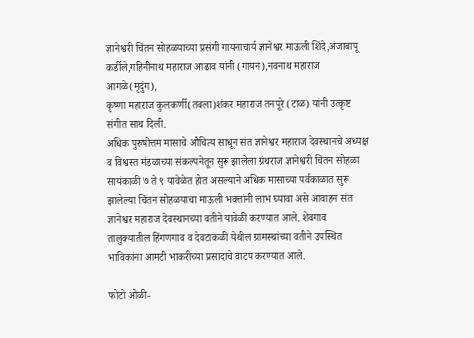ज्ञानेश्वरी चिंतन सोहळयाच्या प्रसंगी गायनाचार्य ज्ञानेश्वर माऊली शिंदे,अंजाबापू कर्डीले,गहिनीनाथ महाराज आढाव यांनी (गायन),नवनाथ महाराज आगळे(मृदुंग),
कृष्णा महाराज कुलकर्णी(तबला)शंकर महाराज तनपूरे (टाळ) यांनी उत्कृष्ट संगीत साथ दिली.
अधिक पुरुषोत्तम मासाचे औचित्य साधून संत ज्ञानेश्वर महाराज देवस्थानचे अध्यक्ष व विश्वस्त मंडळाच्या संकल्पनेतून सुरू झालेला ग्रंथराज ज्ञानेश्वरी चिंतन सोहळा सायंकाळी ७ ते ९ यावेळेत होत असल्याने अधिक मासाच्या पर्वकाळात सुरू झालेल्या चिंतन सोहळयाचा माऊली भक्तांनी लाभ घ्यावा असे आवाहन संत ज्ञानेश्वर महाराज देवस्थानच्या वतीने यावेळी करण्यात आले. शेवगाव तालुक्यातील हिंगणगाव व देवटाकळी येथील ग्रामस्थांच्या वतीने उपस्थित भाविकांना आमटी भाकरीच्या प्रसादाचे वाटप करण्यात आले.

फोटो ओळी-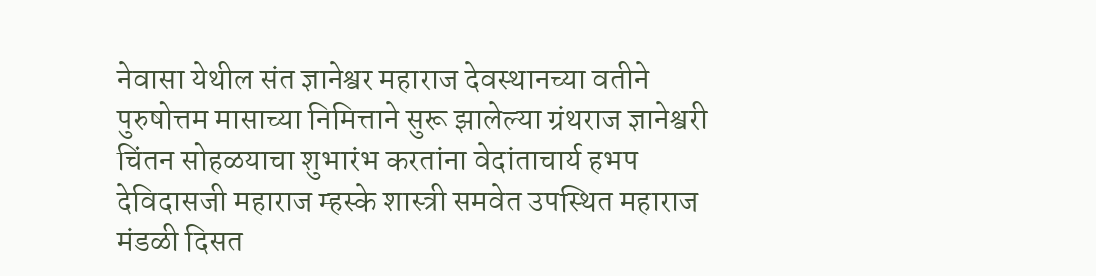नेवासा येथील संत ज्ञानेश्वर महाराज देवस्थानच्या वतीने पुरुषोत्तम मासाच्या निमित्ताने सुरू झालेल्या ग्रंथराज ज्ञानेश्वरी चिंतन सोहळयाचा शुभारंभ करतांना वेदांताचार्य हभप देविदासजी महाराज म्हस्के शास्त्री समवेत उपस्थित महाराज मंडळी दिसत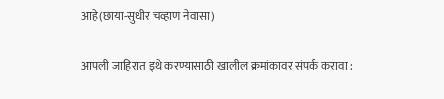आहे(छाया-सुधीर चव्हाण नेवासा)

आपली जाहिरात इथे करण्यासाठी खालील क्रमांकावर संपर्क करावा :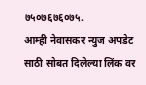७५०७६७६०७५.
आम्ही नेवासकर न्युज अपडेट साठी सोबत दिलेल्या लिंक वर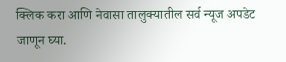क्लिक करा आणि नेवासा तालुक्यातील सर्व न्यूज अपडेट जाणून घ्या.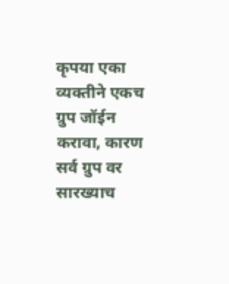कृपया एका व्यक्तीने एकच ग्रुप जॉईन करावा, कारण सर्व ग्रुप वर सारख्याच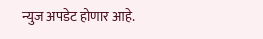न्युज अपडेट होणार आहे.